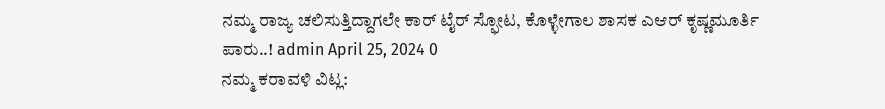ನಮ್ಮ ರಾಜ್ಯ ಚಲಿಸುತ್ತಿದ್ದಾಗಲೇ ಕಾರ್ ಟೈರ್ ಸ್ಫೋಟ, ಕೊಳ್ಳೇಗಾಲ ಶಾಸಕ ಎಆರ್ ಕೃಷ್ಣಮೂರ್ತಿ ಪಾರು..! admin April 25, 2024 0
ನಮ್ಮ ಕರಾವಳಿ ವಿಟ್ಲ: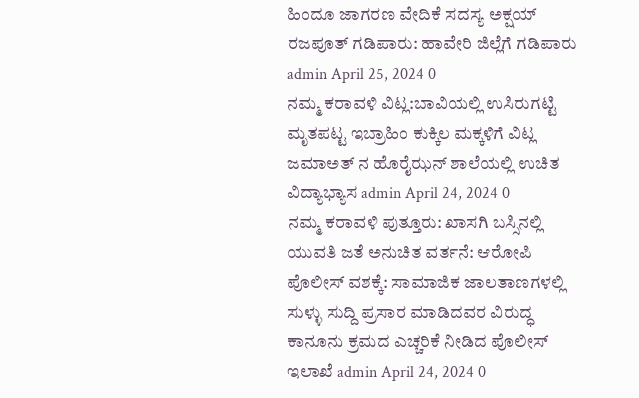ಹಿಂದೂ ಜಾಗರಣ ವೇದಿಕೆ ಸದಸ್ಯ ಅಕ್ಷಯ್ ರಜಪೂತ್ ಗಡಿಪಾರು: ಹಾವೇರಿ ಜಿಲ್ಲೆಗೆ ಗಡಿಪಾರು admin April 25, 2024 0
ನಮ್ಮ ಕರಾವಳಿ ವಿಟ್ಲ:ಬಾವಿಯಲ್ಲಿ ಉಸಿರುಗಟ್ಟಿ ಮೃತಪಟ್ಟ ಇಬ್ರಾಹಿಂ ಕುಕ್ಕಿಲ ಮಕ್ಕಳಿಗೆ ವಿಟ್ಲ ಜಮಾಅತ್ ನ ಹೊರೈಝನ್ ಶಾಲೆಯಲ್ಲಿ ಉಚಿತ ವಿದ್ಯಾಭ್ಯಾಸ admin April 24, 2024 0
ನಮ್ಮ ಕರಾವಳಿ ಪುತ್ತೂರು: ಖಾಸಗಿ ಬಸ್ಸಿನಲ್ಲಿ ಯುವತಿ ಜತೆ ಅನುಚಿತ ವರ್ತನೆ: ಆರೋಪಿ ಪೊಲೀಸ್ ವಶಕ್ಕೆ: ಸಾಮಾಜಿಕ ಜಾಲತಾಣಗಳಲ್ಲಿ ಸುಳ್ಳು ಸುದ್ದಿ ಪ್ರಸಾರ ಮಾಡಿದವರ ವಿರುದ್ಧ ಕಾನೂನು ಕ್ರಮದ ಎಚ್ಚರಿಕೆ ನೀಡಿದ ಪೊಲೀಸ್ ಇಲಾಖೆ admin April 24, 2024 0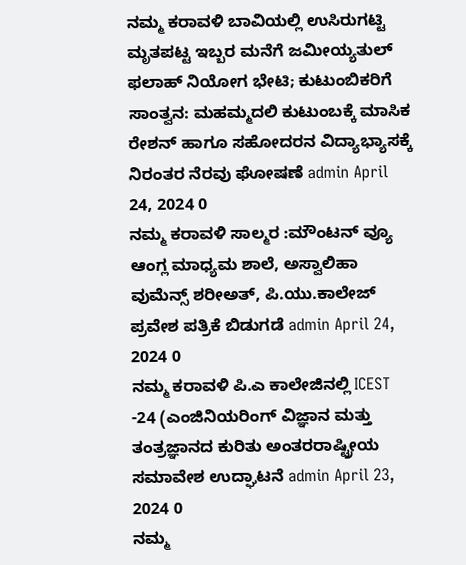ನಮ್ಮ ಕರಾವಳಿ ಬಾವಿಯಲ್ಲಿ ಉಸಿರುಗಟ್ಟಿ ಮೃತಪಟ್ಟ ಇಬ್ಬರ ಮನೆಗೆ ಜಮೀಯ್ಯತುಲ್ ಫಲಾಹ್ ನಿಯೋಗ ಭೇಟಿ; ಕುಟುಂಬಿಕರಿಗೆ ಸಾಂತ್ವನ: ಮಹಮ್ಮದಲಿ ಕುಟುಂಬಕ್ಕೆ ಮಾಸಿಕ ರೇಶನ್ ಹಾಗೂ ಸಹೋದರನ ವಿದ್ಯಾಭ್ಯಾಸಕ್ಕೆ ನಿರಂತರ ನೆರವು ಘೋಷಣೆ admin April 24, 2024 0
ನಮ್ಮ ಕರಾವಳಿ ಸಾಲ್ಮರ :ಮೌಂಟನ್ ವ್ಯೂ ಆಂಗ್ಲ ಮಾಧ್ಯಮ ಶಾಲೆ, ಅಸ್ವಾಲಿಹಾ ವುಮೆನ್ಸ್ ಶರೀಅತ್, ಪಿ.ಯು.ಕಾಲೇಜ್ ಪ್ರವೇಶ ಪತ್ರಿಕೆ ಬಿಡುಗಡೆ admin April 24, 2024 0
ನಮ್ಮ ಕರಾವಳಿ ಪಿ.ಎ ಕಾಲೇಜಿನಲ್ಲಿ ICEST -24 (ಎಂಜಿನಿಯರಿಂಗ್ ವಿಜ್ಞಾನ ಮತ್ತು ತಂತ್ರಜ್ಞಾನದ ಕುರಿತು ಅಂತರರಾಷ್ಟ್ರೀಯ ಸಮಾವೇಶ ಉದ್ಘಾಟನೆ admin April 23, 2024 0
ನಮ್ಮ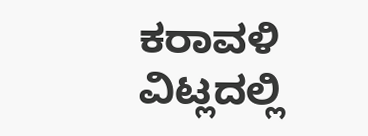ಕರಾವಳಿ ವಿಟ್ಲದಲ್ಲಿ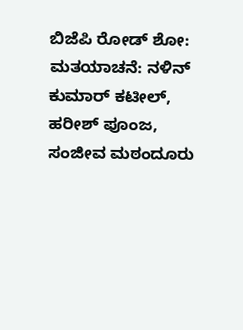ಬಿಜೆಪಿ ರೋಡ್ ಶೋ: ಮತಯಾಚನೆ: ನಳಿನ್ ಕುಮಾರ್ ಕಟೀಲ್, ಹರೀಶ್ ಪೂಂಜ, ಸಂಜೀವ ಮಠಂದೂರು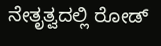ನೇತೃತ್ವದಲ್ಲಿ ರೋಡ್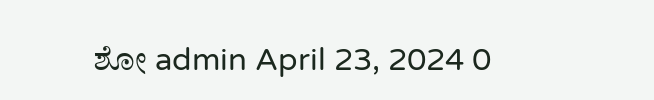ಶೋ admin April 23, 2024 0